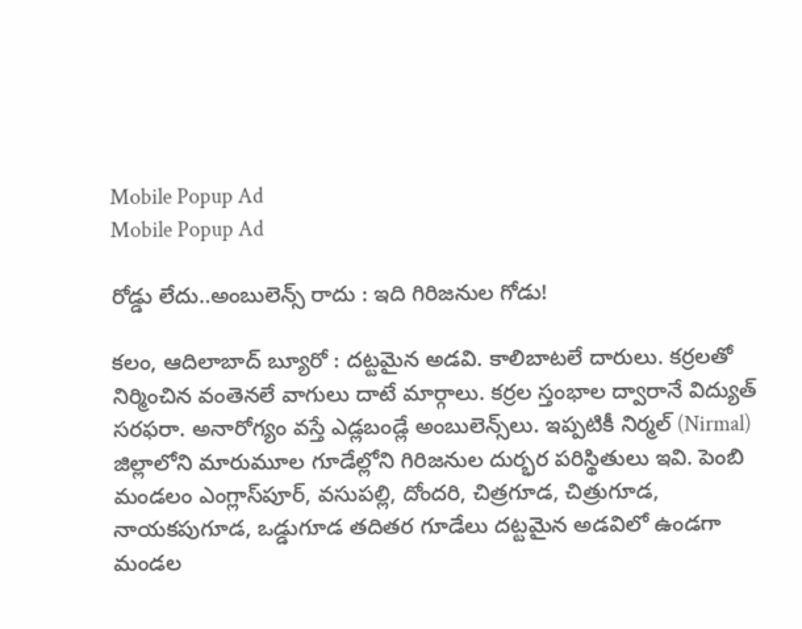Mobile Popup Ad
Mobile Popup Ad

రోడ్డు లేదు..అంబులెన్స్ రాదు : ఇది గిరిజనుల గోడు!

కలం, ఆదిలాబాద్ బ్యూరో : దట్టమైన అడవి. కాలిబాటలే దారులు. కర్రలతో నిర్మించిన వంతెనలే వాగులు దాటే మార్గాలు. కర్రల స్తంభాల ద్వారానే విద్యుత్ సరఫరా. అనారోగ్యం వస్తే ఎడ్లబండ్లే అంబులెన్స్‌లు. ఇప్పటికీ నిర్మల్ (Nirmal) జిల్లాలోని మారుమూల గూడేల్లోని గిరిజనుల దుర్భర పరిస్థితులు ఇవి. పెంబి మండలం ఎంగ్లాస్‌పూర్, వసుపల్లి, దోందరి, చిత్రగూడ, చిత్రుగూడ, నాయకపుగూడ, ఒడ్డుగూడ తదితర గూడేలు దట్టమైన అడవిలో ఉండగా మండల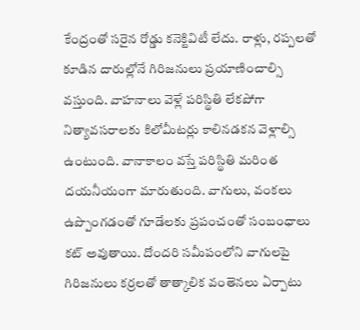కేంద్రంతో సరైన రోడ్డు కనెక్టివిటీ లేదు. రాళ్లు, రప్పలతో కూడిన దారుల్లోనే గిరిజనులు ప్రయాణించాల్సి వస్తుంది. వాహనాలు వెళ్లే పరిస్థితి లేకపోగా నిత్యావసరాలకు కిలోమీటర్లు కాలినడకన వెళ్లాల్సి ఉంటుంది. వానాకాలం వస్తే పరిస్థితి మరింత దయనీయంగా మారుతుంది. వాగులు, వంకలు ఉప్పొంగడంతో గూడేలకు ప్రపంచంతో సంబంధాలు కట్ అవుతాయి. దోందరి సమీపంలోని వాగులపై గిరిజనులు కర్రలతో తాత్కాలిక వంతెనలు ఏర్పాటు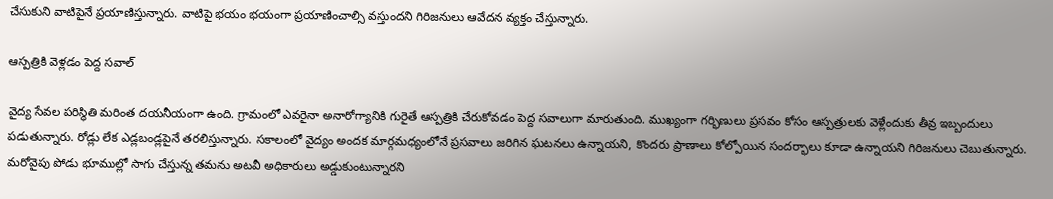చేసుకుని వాటిపైనే ప్రయాణిస్తున్నారు. వాటిపై భయం భయంగా ప్రయాణించాల్సి వస్తుందని గిరిజనులు ఆవేదన వ్యక్తం చేస్తున్నారు.

ఆస్పత్రికి వెళ్లడం పెద్ద సవాల్

వైద్య సేవల పరిస్థితి మరింత దయనీయంగా ఉంది. గ్రామంలో ఎవరైనా అనారోగ్యానికి గురైతే ఆస్పత్రికి చేరుకోవడం పెద్ద సవాలుగా మారుతుంది. ముఖ్యంగా గర్భిణులు ప్రసవం కోసం ఆస్పత్రులకు వెళ్లేందుకు తీవ్ర ఇబ్బందులు పడుతున్నారు. రోడ్లు లేక ఎడ్లబండ్లపైనే తరలిస్తున్నారు. సకాలంలో వైద్యం అందక మార్గమధ్యంలోనే ప్రసవాలు జరిగిన ఘటనలు ఉన్నాయని, కొందరు ప్రాణాలు కోల్పోయిన సందర్భాలు కూడా ఉన్నాయని గిరిజనులు చెబుతున్నారు. మరోవైపు పోడు భూముల్లో సాగు చేస్తున్న తమను అటవీ అధికారులు అడ్డుకుంటున్నారని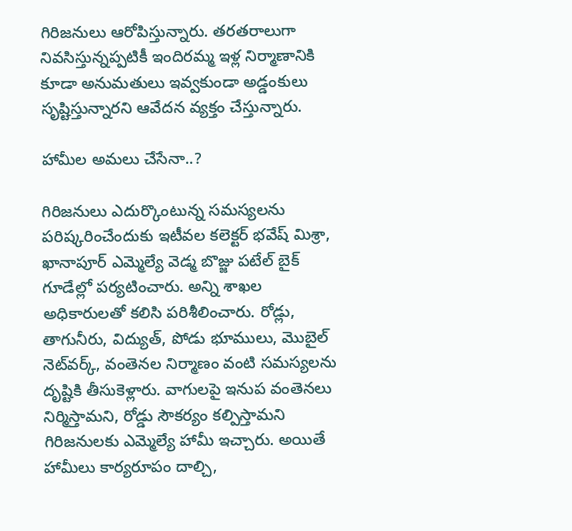గిరిజనులు ఆరోపిస్తున్నారు. తరతరాలుగా నివసిస్తున్నప్పటికీ ఇందిరమ్మ ఇళ్ల నిర్మాణానికి కూడా అనుమతులు ఇవ్వకుండా అడ్డంకులు సృష్టిస్తున్నారని ఆవేదన వ్యక్తం చేస్తున్నారు.

హామీల అమలు చేసేనా..?

గిరిజనులు ఎదుర్కొంటున్న సమస్యలను పరిష్కరించేందుకు ఇటీవల కలెక్టర్ భవేష్ మిశ్రా, ఖానాపూర్ ఎమ్మెల్యే వెడ్మ బొజ్జు పటేల్ బైక్ గూడేల్లో పర్యటించారు. అన్ని శాఖల అధికారులతో కలిసి పరిశీలించారు. రోడ్లు, తాగునీరు, విద్యుత్, పోడు భూములు, మొబైల్ నెట్‌వర్క్, వంతెనల నిర్మాణం వంటి సమస్యలను దృష్టికి తీసుకెళ్లారు. వాగులపై ఇనుప వంతెనలు నిర్మిస్తామని, రోడ్డు సౌకర్యం కల్పిస్తామని గిరిజనులకు ఎమ్మెల్యే హామీ ఇచ్చారు. అయితే హామీలు కార్యరూపం దాల్చి,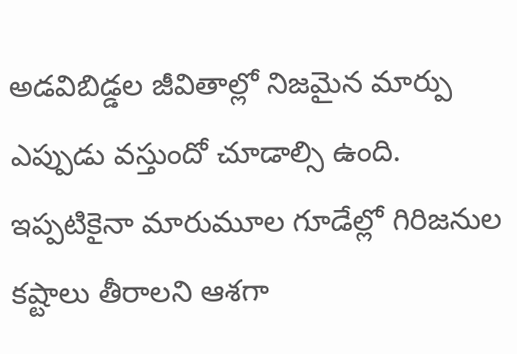అడవిబిడ్డల జీవితాల్లో నిజమైన మార్పు ఎప్పుడు వస్తుందో చూడాల్సి ఉంది. ఇప్పటికైనా మారుమూల గూడేల్లో గిరిజనుల కష్టాలు తీరాలని ఆశగా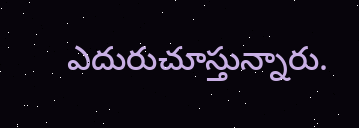ఎదురుచూస్తున్నారు.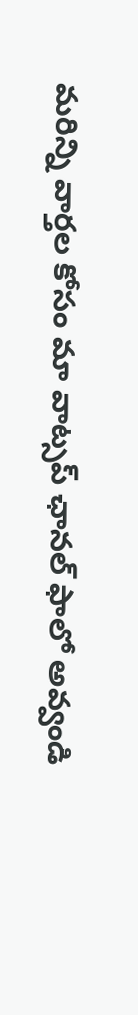మ‌రిన్ని వార్త‌ల కోసం మా వాట్స‌ప్ ఛాన‌ల్ ఫాలో అవ్వండి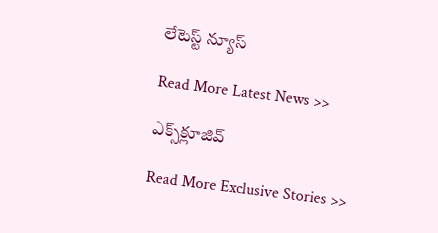లేటెస్ట్ న్యూస్‌

Read More Latest News >>

ఎక్స్‌క్లూజివ్‌

Read More Exclusive Stories >>